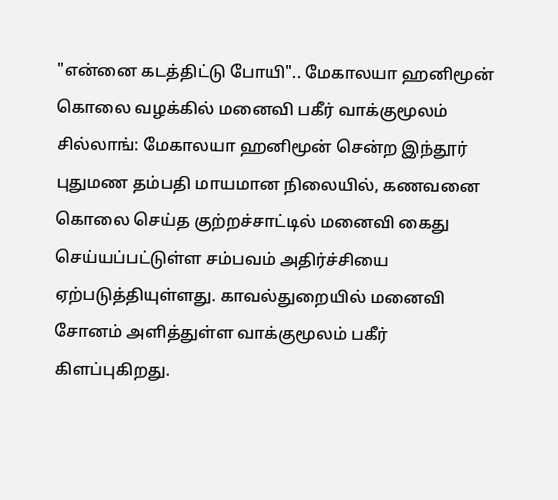"என்னை கடத்திட்டு போயி".. மேகாலயா ஹனிமூன் கொலை வழக்கில் மனைவி பகீர் வாக்குமூலம்
சில்லாங்: மேகாலயா ஹனிமூன் சென்ற இந்தூர் புதுமண தம்பதி மாயமான நிலையில், கணவனை கொலை செய்த குற்றச்சாட்டில் மனைவி கைது செய்யப்பட்டுள்ள சம்பவம் அதிர்ச்சியை ஏற்படுத்தியுள்ளது. காவல்துறையில் மனைவி சோனம் அளித்துள்ள வாக்குமூலம் பகீர் கிளப்புகிறது.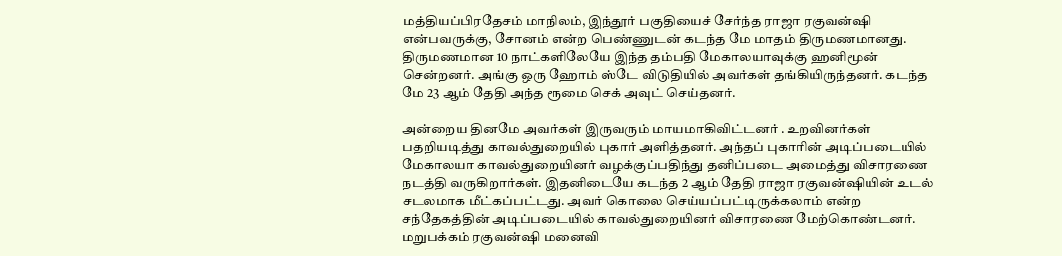மத்தியப்பிரதேசம் மாநிலம், இந்தூர் பகுதியைச் சேர்ந்த ராஜா ரகுவன்ஷி என்பவருக்கு, சோனம் என்ற பெண்ணுடன் கடந்த மே மாதம் திருமணமானது. திருமணமான 10 நாட்களிலேயே இந்த தம்பதி மேகாலயாவுக்கு ஹனிமூன் சென்றனர். அங்கு ஒரு ஹோம் ஸ்டே விடுதியில் அவர்கள் தங்கியிருந்தனர். கடந்த மே 23 ஆம் தேதி அந்த ரூமை செக் அவுட் செய்தனர்.

அன்றைய தினமே அவர்கள் இருவரும் மாயமாகிவிட்டனர் . உறவினர்கள் பதறியடித்து காவல்துறையில் புகார் அளித்தனர். அந்தப் புகாரின் அடிப்படையில் மேகாலயா காவல்துறையினர் வழக்குப்பதிந்து தனிப்படை அமைத்து விசாரணை நடத்தி வருகிறார்கள். இதனிடையே கடந்த 2 ஆம் தேதி ராஜா ரகுவன்ஷியின் உடல் சடலமாக மீட்கப்பட்டது. அவர் கொலை செய்யப்பட்டிருக்கலாம் என்ற சந்தேகத்தின் அடிப்படையில் காவல்துறையினர் விசாரணை மேற்கொண்டனர்.
மறுபக்கம் ரகுவன்ஷி மனைவி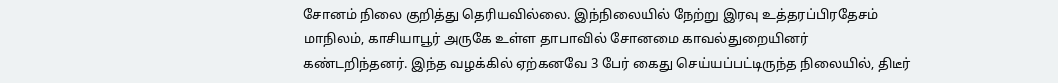சோனம் நிலை குறித்து தெரியவில்லை. இந்நிலையில் நேற்று இரவு உத்தரப்பிரதேசம் மாநிலம், காசியாபூர் அருகே உள்ள தாபாவில் சோனமை காவல்துறையினர் கண்டறிந்தனர். இந்த வழக்கில் ஏற்கனவே 3 பேர் கைது செய்யப்பட்டிருந்த நிலையில், திடீர்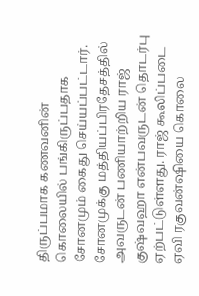திருப்பமாக கணவனின் கொலையில் பங்கிருப்பதாக சோனமும் கைது செய்யப்பட்டார்.
சோனமுக்கு மத்தியப்பிரதேசத்தில் அவருடன் பணியாற்றிய ராஜ் குஷ்வஹா என்பவருடன் தொடர்பு ஏற்பட்டுள்ளது. ராஜ் கூலிப்படை ஏவி ரகுவன்ஷியை கொலை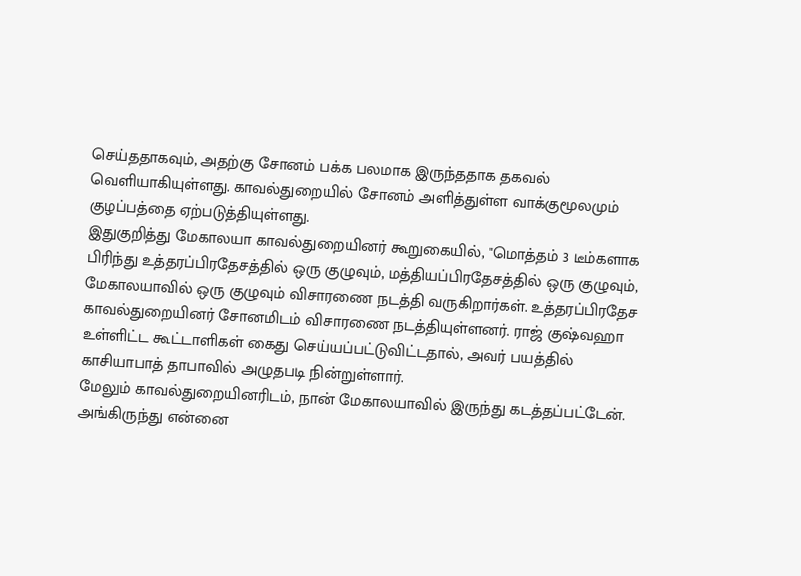செய்ததாகவும், அதற்கு சோனம் பக்க பலமாக இருந்ததாக தகவல் வெளியாகியுள்ளது. காவல்துறையில் சோனம் அளித்துள்ள வாக்குமூலமும் குழப்பத்தை ஏற்படுத்தியுள்ளது.
இதுகுறித்து மேகாலயா காவல்துறையினர் கூறுகையில், "மொத்தம் 3 டீம்களாக பிரிந்து உத்தரப்பிரதேசத்தில் ஒரு குழுவும், மத்தியப்பிரதேசத்தில் ஒரு குழுவும், மேகாலயாவில் ஒரு குழுவும் விசாரணை நடத்தி வருகிறார்கள். உத்தரப்பிரதேச காவல்துறையினர் சோனமிடம் விசாரணை நடத்தியுள்ளனர். ராஜ் குஷ்வஹா உள்ளிட்ட கூட்டாளிகள் கைது செய்யப்பட்டுவிட்டதால், அவர் பயத்தில் காசியாபாத் தாபாவில் அழுதபடி நின்றுள்ளார்.
மேலும் காவல்துறையினரிடம், நான் மேகாலயாவில் இருந்து கடத்தப்பட்டேன். அங்கிருந்து என்னை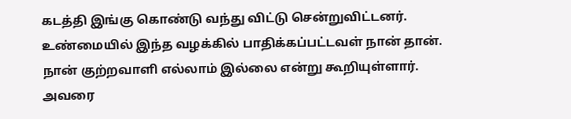கடத்தி இங்கு கொண்டு வந்து விட்டு சென்றுவிட்டனர். உண்மையில் இந்த வழக்கில் பாதிக்கப்பட்டவள் நான் தான். நான் குற்றவாளி எல்லாம் இல்லை என்று கூறியுள்ளார். அவரை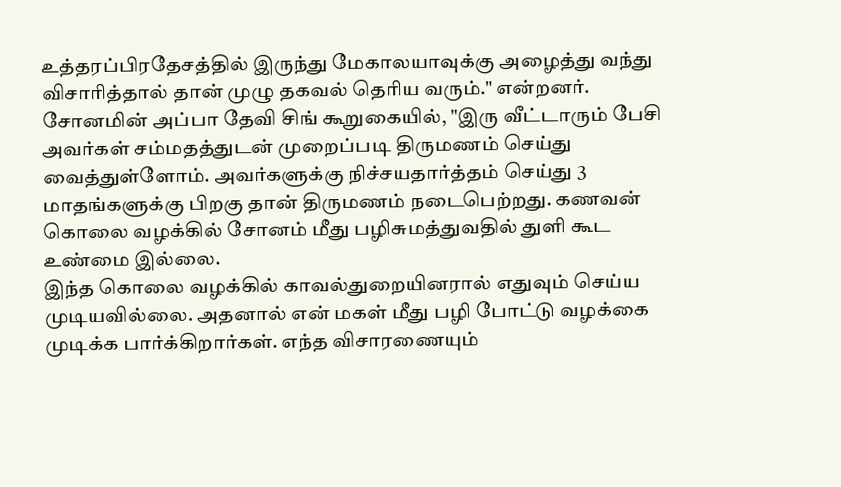உத்தரப்பிரதேசத்தில் இருந்து மேகாலயாவுக்கு அழைத்து வந்து விசாரித்தால் தான் முழு தகவல் தெரிய வரும்." என்றனர்.
சோனமின் அப்பா தேவி சிங் கூறுகையில், "இரு வீட்டாரும் பேசி அவர்கள் சம்மதத்துடன் முறைப்படி திருமணம் செய்து வைத்துள்ளோம். அவர்களுக்கு நிச்சயதார்த்தம் செய்து 3 மாதங்களுக்கு பிறகு தான் திருமணம் நடைபெற்றது. கணவன் கொலை வழக்கில் சோனம் மீது பழிசுமத்துவதில் துளி கூட உண்மை இல்லை.
இந்த கொலை வழக்கில் காவல்துறையினரால் எதுவும் செய்ய முடியவில்லை. அதனால் என் மகள் மீது பழி போட்டு வழக்கை முடிக்க பார்க்கிறார்கள். எந்த விசாரணையும்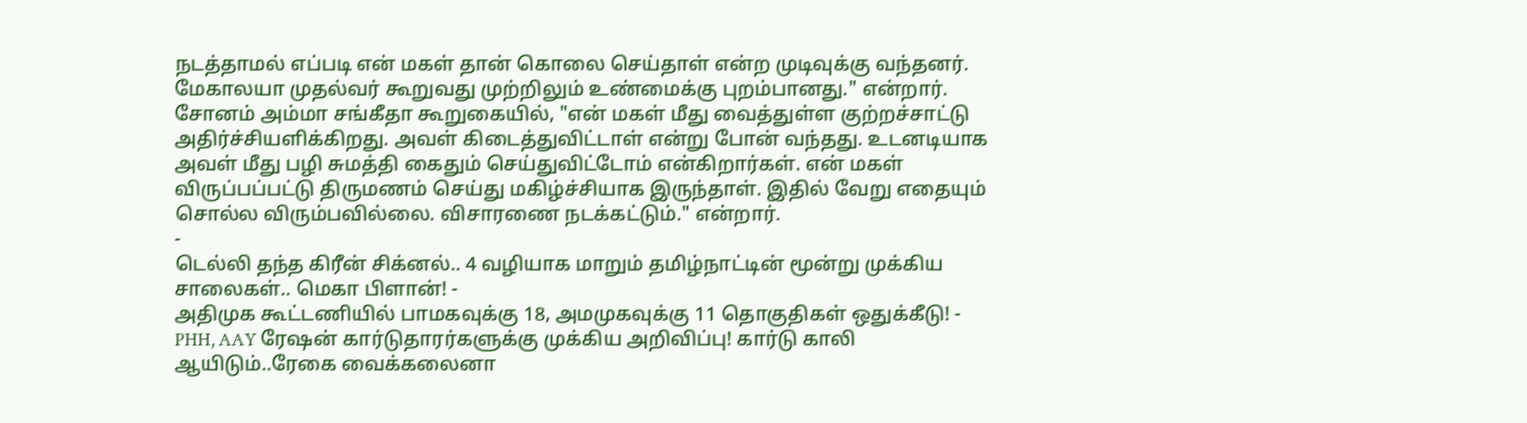நடத்தாமல் எப்படி என் மகள் தான் கொலை செய்தாள் என்ற முடிவுக்கு வந்தனர். மேகாலயா முதல்வர் கூறுவது முற்றிலும் உண்மைக்கு புறம்பானது." என்றார்.
சோனம் அம்மா சங்கீதா கூறுகையில், "என் மகள் மீது வைத்துள்ள குற்றச்சாட்டு அதிர்ச்சியளிக்கிறது. அவள் கிடைத்துவிட்டாள் என்று போன் வந்தது. உடனடியாக அவள் மீது பழி சுமத்தி கைதும் செய்துவிட்டோம் என்கிறார்கள். என் மகள் விருப்பப்பட்டு திருமணம் செய்து மகிழ்ச்சியாக இருந்தாள். இதில் வேறு எதையும் சொல்ல விரும்பவில்லை. விசாரணை நடக்கட்டும்." என்றார்.
-
டெல்லி தந்த கிரீன் சிக்னல்.. 4 வழியாக மாறும் தமிழ்நாட்டின் மூன்று முக்கிய சாலைகள்.. மெகா பிளான்! -
அதிமுக கூட்டணியில் பாமகவுக்கு 18, அமமுகவுக்கு 11 தொகுதிகள் ஒதுக்கீடு! -
PHH, AAY ரேஷன் கார்டுதாரர்களுக்கு முக்கிய அறிவிப்பு! கார்டு காலி ஆயிடும்..ரேகை வைக்கலைனா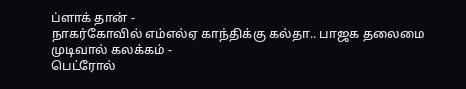ப்ளாக் தான் -
நாகர்கோவில் எம்எல்ஏ காந்திக்கு கல்தா.. பாஜக தலைமை முடிவால் கலக்கம் -
பெட்ரோல்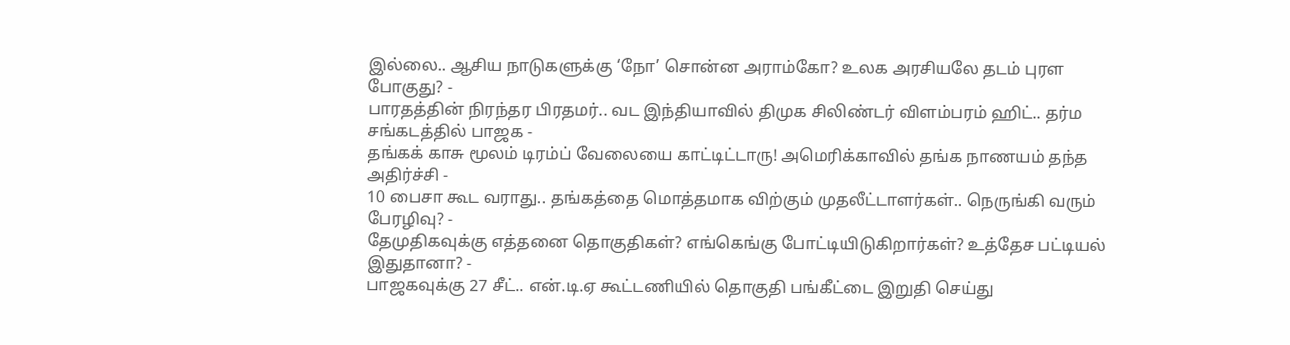இல்லை.. ஆசிய நாடுகளுக்கு ‘நோ’ சொன்ன அராம்கோ? உலக அரசியலே தடம் புரள போகுது? -
பாரதத்தின் நிரந்தர பிரதமர்.. வட இந்தியாவில் திமுக சிலிண்டர் விளம்பரம் ஹிட்.. தர்ம சங்கடத்தில் பாஜக -
தங்கக் காசு மூலம் டிரம்ப் வேலையை காட்டிட்டாரு! அமெரிக்காவில் தங்க நாணயம் தந்த அதிர்ச்சி -
10 பைசா கூட வராது.. தங்கத்தை மொத்தமாக விற்கும் முதலீட்டாளர்கள்.. நெருங்கி வரும் பேரழிவு? -
தேமுதிகவுக்கு எத்தனை தொகுதிகள்? எங்கெங்கு போட்டியிடுகிறார்கள்? உத்தேச பட்டியல் இதுதானா? -
பாஜகவுக்கு 27 சீட்.. என்.டி.ஏ கூட்டணியில் தொகுதி பங்கீட்டை இறுதி செய்து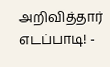அறிவித்தார் எடப்பாடி! -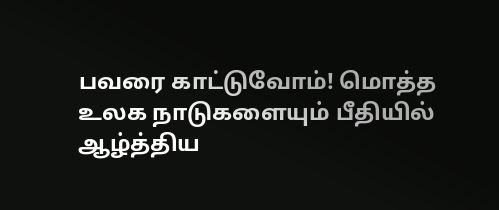பவரை காட்டுவோம்! மொத்த உலக நாடுகளையும் பீதியில் ஆழ்த்திய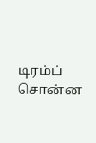டிரம்ப் சொன்ன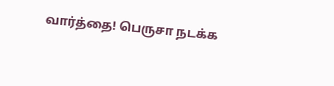வார்த்தை! பெருசா நடக்க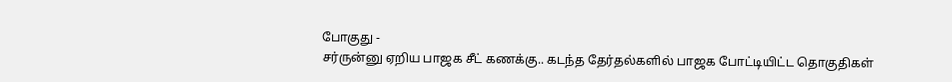போகுது -
சர்ருன்னு ஏறிய பாஜக சீட் கணக்கு.. கடந்த தேர்தல்களில் பாஜக போட்டியிட்ட தொகுதிகள்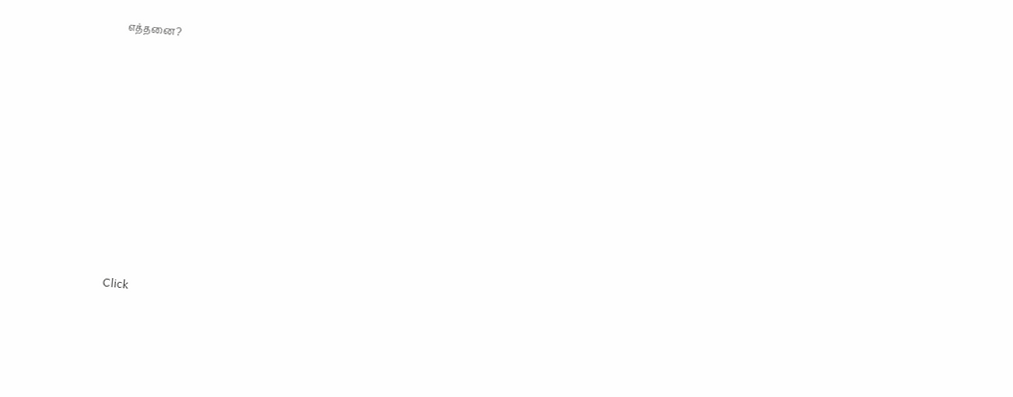எத்தனை?












Click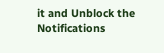it and Unblock the Notifications